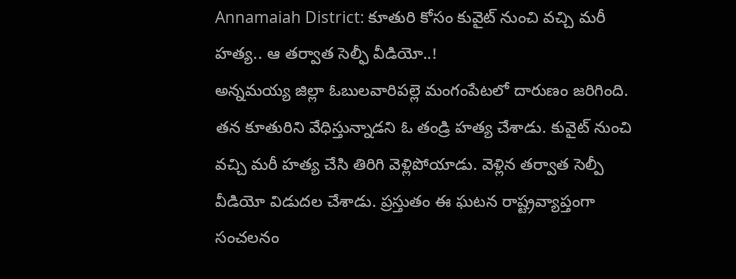Annamaiah District: కూతురి కోసం కువైట్ నుంచి వచ్చి మరీ హత్య.. ఆ తర్వాత సెల్ఫీ వీడియో..!
అన్నమయ్య జిల్లా ఓబులవారిపల్లె మంగంపేటలో దారుణం జరిగింది. తన కూతురిని వేధిస్తున్నాడని ఓ తండ్రి హత్య చేశాడు. కువైట్ నుంచి వచ్చి మరీ హత్య చేసి తిరిగి వెళ్లిపోయాడు. వెళ్లిన తర్వాత సెల్పీ వీడియో విడుదల చేశాడు. ప్రస్తుతం ఈ ఘటన రాష్ట్రవ్యాప్తంగా సంచలనం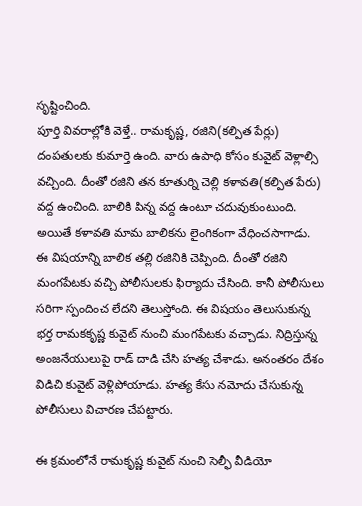సృష్టించింది.
పూర్తి వివరాల్లోకి వెళ్తే.. రామకృష్ణ, రజిని(కల్పిత పేర్లు) దంపతులకు కుమార్తె ఉంది. వారు ఉపాధి కోసం కువైట్ వెళ్లాల్సి వచ్చింది. దీంతో రజిని తన కూతుర్ని చెల్లి కళావతి(కల్పిత పేరు) వద్ద ఉంచింది. బాలికి పిన్న వద్ద ఉంటూ చదువుకుంటుంది. అయితే కళావతి మామ బాలికను లైంగికంగా వేధించసాగాడు.
ఈ విషయాన్ని బాలిక తల్లి రజినికి చెప్పింది. దీంతో రజిని మంగపేటకు వచ్చి పోలీసులకు ఫిర్యాదు చేసింది. కానీ పోలీసులు సరిగా స్పందించ లేదని తెలుస్తోంది. ఈ విషయం తెలుసుకున్న భర్త రామకకృష్ణ కువైట్ నుంచి మంగపేటకు వచ్చాడు. నిద్రిస్తున్న అంజనేయులుపై రాడ్ దాడి చేసి హత్య చేశాడు. అనంతరం దేశం విడిచి కువైట్ వెళ్లిపోయాడు. హత్య కేసు నమోదు చేసుకున్న పోలీసులు విచారణ చేపట్టారు.

ఈ క్రమంలోనే రామకృష్ణ కువైట్ నుంచి సెల్ఫీ వీడియో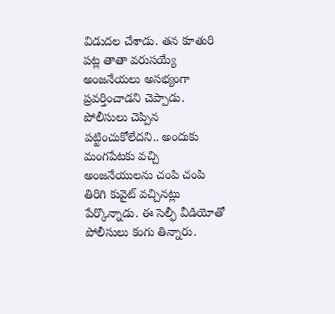విడుదల చేశాడు. తన కూతురి పట్ల తాతా వరుసయ్యే అంజనేయలు అసభ్యంగా ప్రవర్తించాడని చెప్పాడు. పోలీసులు చెప్పిన పట్టించుకోలేదని.. అందుకు మంగపేటకు వచ్చి అంజనేయులను చంపి చంపి తిరిగి కువైట్ వచ్చినట్లు పేర్కొన్నాడు. ఈ సెల్ఫీ వీడియోతో పోలీసులు కంగు తిన్నారు.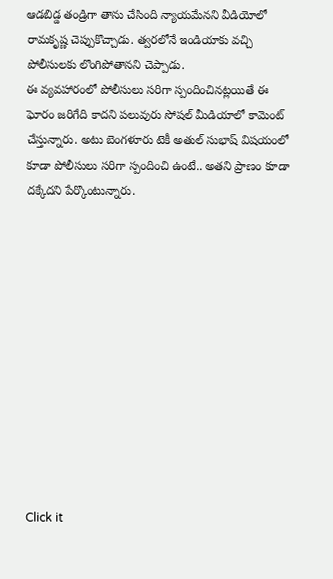ఆడబిడ్డ తండ్రిగా తాను చేసింది న్యాయమేనని వీడియోలో రామకృష్ణ చెప్పుకొచ్చాడు. త్వరలోనే ఇండియాకు వచ్చి పోలీసులకు లొంగిపోతానని చెప్పాడు.
ఈ వ్యవహారంలో పోలీసులు సరిగా స్పందించినట్లయితే ఈ ఘోరం జరిగేది కాదని పలువురు సోషల్ మీడియాలో కామెంట్ చేస్తున్నారు. అటు బెంగళూరు టెకీ అతుల్ సుభాష్ విషయంలో కూడా పోలీసులు సరిగా స్పందించి ఉంటే.. అతని ప్రాణం కూడా దక్కేదని పేర్కొంటున్నారు.












Click it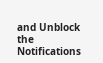and Unblock the Notifications